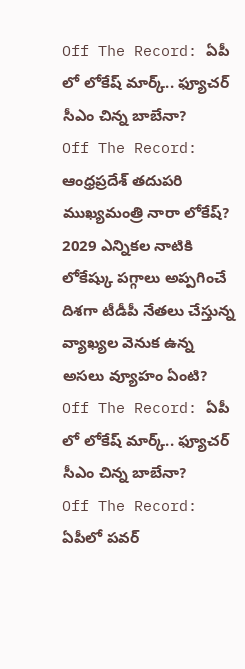Off The Record: ఏపీ లో లోకేష్ మార్క్.. ఫ్యూచర్ సీఎం చిన్న బాబేనా?
Off The Record: ఆంధ్రప్రదేశ్ తదుపరి ముఖ్యమంత్రి నారా లోకేష్? 2029 ఎన్నికల నాటికి లోకేష్కు పగ్గాలు అప్పగించే దిశగా టీడీపీ నేతలు చేస్తున్న వ్యాఖ్యల వెనుక ఉన్న అసలు వ్యూహం ఏంటి?
Off The Record: ఏపీ లో లోకేష్ మార్క్.. ఫ్యూచర్ సీఎం చిన్న బాబేనా?
Off The Record: ఏపీలో పవర్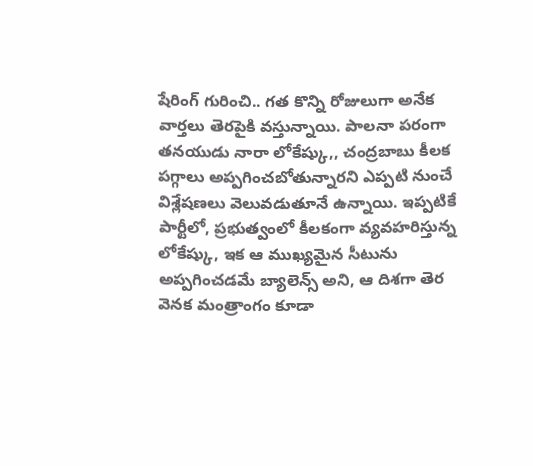షేరింగ్ గురించి.. గత కొన్ని రోజులుగా అనేక వార్తలు తెరపైకి వస్తున్నాయి. పాలనా పరంగా తనయుడు నారా లోకేష్కు,, చంద్రబాబు కీలక పగ్గాలు అప్పగించబోతున్నారని ఎప్పటి నుంచే విశ్లేషణలు వెలువడుతూనే ఉన్నాయి. ఇప్పటికే పార్టీలో, ప్రభుత్వంలో కీలకంగా వ్యవహరిస్తున్న లోకేష్కు, ఇక ఆ ముఖ్యమైన సీటును అప్పగించడమే బ్యాలెన్స్ అని, ఆ దిశగా తెర వెనక మంత్రాంగం కూడా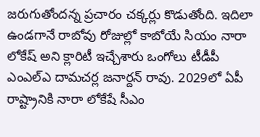జరుగుతోందన్న ప్రచారం చక్కర్లు కొడుతోంది. ఇదిలా ఉండగానే రాబోవు రోజుల్లో కాబోయే సియం నారా లోకేష్ అని క్లారిటీ ఇచ్చేశారు ఒంగోలు టీడీపీ ఎంఎల్ఎ దామచర్ల జనార్దన్ రావు. 2029లో ఏపీ రాష్ట్రానికి నారా లోకేషే సీఎం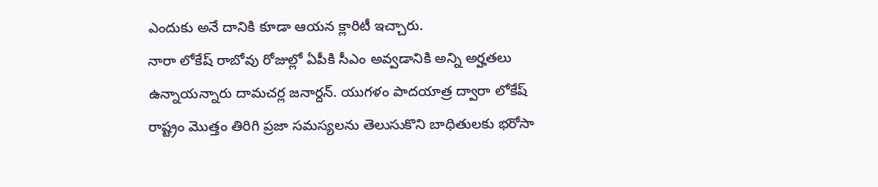ఎందుకు అనే దానికి కూడా ఆయన క్లారిటీ ఇచ్చారు.
నారా లోకేష్ రాబోవు రోజుల్లో ఏపీకి సీఎం అవ్వడానికి అన్ని అర్హతలు ఉన్నాయన్నారు దామచర్ల జనార్దన్. యుగళం పాదయాత్ర ద్వారా లోకేష్ రాష్ట్రం మొత్తం తిరిగి ప్రజా సమస్యలను తెలుసుకొని బాధితులకు భరోసా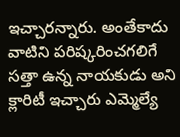ఇచ్చారన్నారు. అంతేకాదు వాటిని పరిష్కరించగలిగే సత్తా ఉన్న నాయకుడు అని క్లారిటీ ఇచ్చారు ఎమ్మెల్యే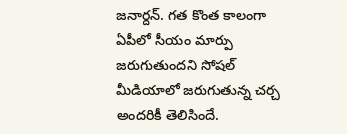జనార్దన్. గత కొంత కాలంగా ఏపీలో సీయం మార్పు జరుగుతుందని సోషల్ మీడియాలో జరుగుతున్న చర్చ అందరికీ తెలిసిందే.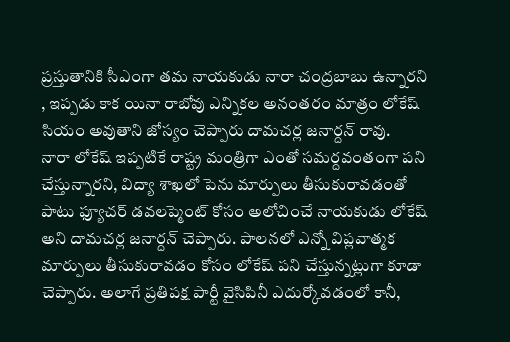ప్రస్తుతానికి సీఎంగా తమ నాయకుడు నారా చంద్రబాబు ఉన్నారని , ఇప్పడు కాక యినా రాబోవు ఎన్నికల అనంతరం మాత్రం లోకేష్ సియం అవుతాని జోస్యం చెప్పారు దామచర్ల జనార్దన్ రావు.
నారా లోకేష్ ఇప్పటికే రాష్ట్ర మంత్రిగా ఎంతో సమర్దవంతంగా పని చేస్తున్నారని, విద్యా శాఖలో పెను మార్పులు తీసుకురావడంతో పాటు ఫ్యూచర్ డవలప్మెంట్ కోసం అలోచించే నాయకుడు లోకేష్ అని దామచర్ల జనార్దన్ చెప్పారు. పాలనలో ఎన్నో విప్లవాత్మక మార్పులు తీసుకురావడం కోసం లోకేష్ పని చేస్తున్నట్లుగా కూడా చెప్పారు. అలాగే ప్రతిపక్ష పార్టీ వైసిపినీ ఎదుర్కోవడంలో కానీ,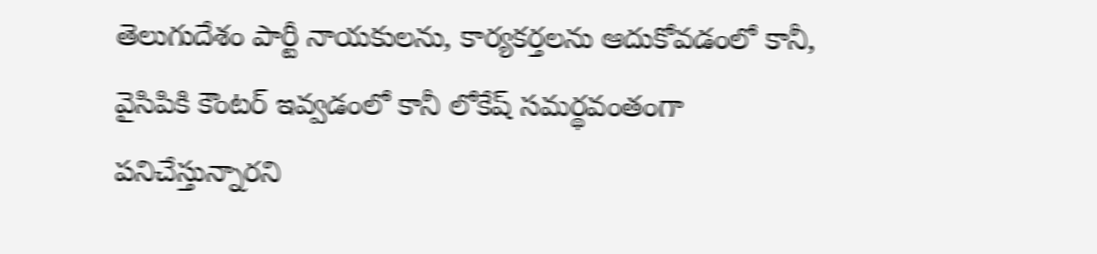తెలుగుదేశం పార్టీ నాయకులను, కార్యకర్తలను ఆదుకోవడంలో కానీ, వైసిపికి కౌంటర్ ఇవ్వడంలో కానీ లోకేష్ సమర్థవంతంగా పనిచేస్తున్నారని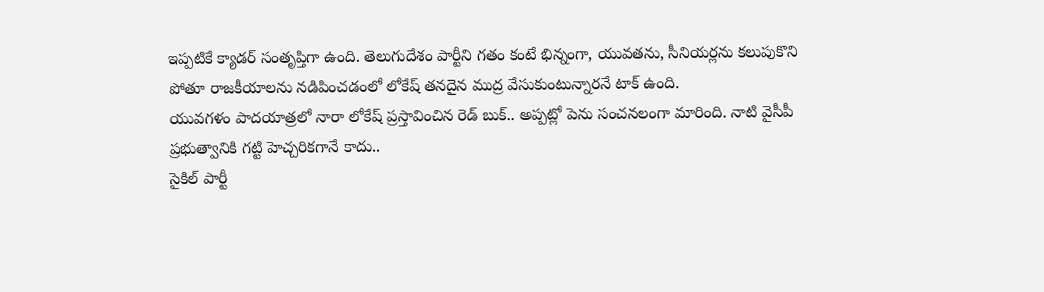ఇప్పటికే క్యాడర్ సంతృప్తిగా ఉంది. తెలుగుదేశం పార్టీని గతం కంటే భిన్నంగా, యువతను, సీనియర్లను కలుపుకొని పోతూ రాజకీయాలను నడిపించడంలో లోకేష్ తనదైన ముద్ర వేసుకుంటున్నారనే టాక్ ఉంది.
యువగళం పాదయాత్రలో నారా లోకేష్ ప్రస్తావించిన రెడ్ బుక్.. అప్పట్లో పెను సంచనలంగా మారింది. నాటి వైసీపీ ప్రభుత్వానికి గట్టి హెచ్చరికగానే కాదు..
సైకిల్ పార్టీ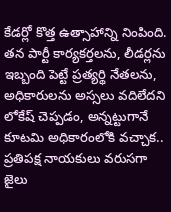కేడర్లో కొత్త ఉత్సాహాన్ని నింపింది. తన పార్టీ కార్యకర్తలను, లీడర్లను ఇబ్బంది పెట్టే ప్రత్యర్థి నేతలను, అధికారులను అస్సలు వదిలేదని లోకేష్ చెప్పడం, అన్నట్టుగానే కూటమి అధికారంలోకి వచ్చాక.. ప్రతిపక్ష నాయకులు వరుసగా జైలు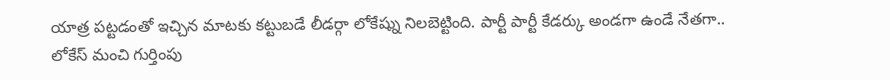యాత్ర పట్టడంతో ఇచ్చిన మాటకు కట్టుబడే లీడర్గా లోకేష్ను నిలబెట్టింది. పార్టీ పార్టీ కేడర్కు అండగా ఉండే నేతగా.. లోకేస్ మంచి గుర్తింపు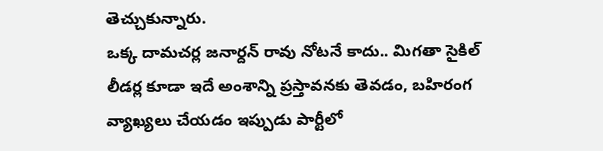తెచ్చుకున్నారు.
ఒక్క దామచర్ల జనార్దన్ రావు నోటనే కాదు.. మిగతా సైకిల్ లీడర్ల కూడా ఇదే అంశాన్ని ప్రస్తావనకు తెవడం, బహిరంగ వ్యాఖ్యలు చేయడం ఇప్పుడు పార్టీలో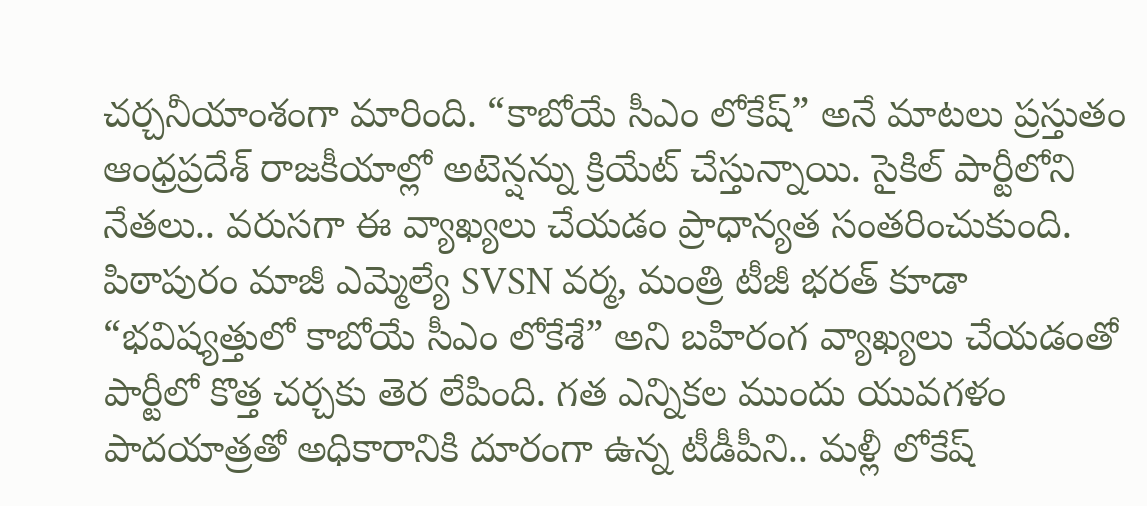చర్చనీయాంశంగా మారింది. “కాబోయే సీఎం లోకేష్” అనే మాటలు ప్రస్తుతం ఆంధ్రప్రదేశ్ రాజకీయాల్లో అటెన్షన్ను క్రియేట్ చేస్తున్నాయి. సైకిల్ పార్టీలోని నేతలు.. వరుసగా ఈ వ్యాఖ్యలు చేయడం ప్రాధాన్యత సంతరించుకుంది. పిఠాపురం మాజీ ఎమ్మెల్యే SVSN వర్మ, మంత్రి టీజీ భరత్ కూడా “భవిష్యత్తులో కాబోయే సీఎం లోకేశే” అని బహిరంగ వ్యాఖ్యలు చేయడంతో పార్టీలో కొత్త చర్చకు తెర లేపింది. గత ఎన్నికల ముందు యువగళం పాదయాత్రతో అధికారానికి దూరంగా ఉన్న టీడీపీని.. మళ్లీ లోకేష్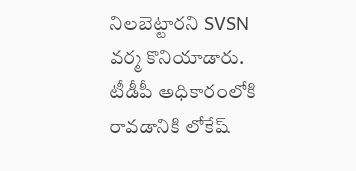నిలబెట్టారని SVSN వర్మ కొనియాడారు. టీడీపీ అధికారంలోకి రావడానికి లోకేష్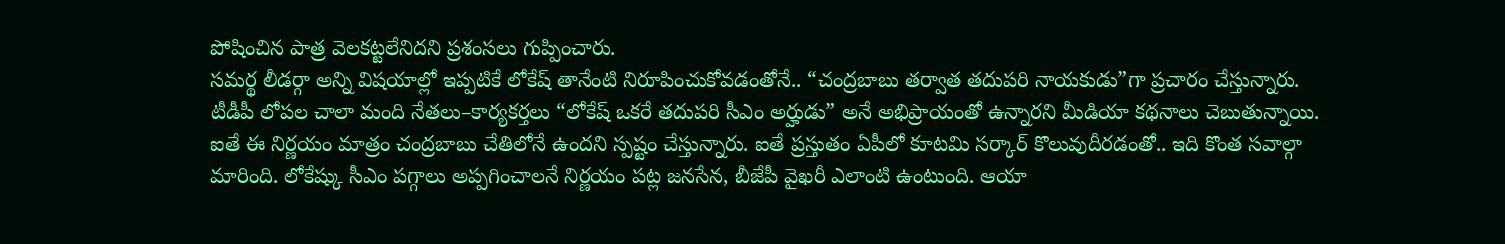పోషించిన పాత్ర వెలకట్టలేనిదని ప్రశంసలు గుప్పించారు.
సమర్థ లీడర్గా అన్ని విషయాల్లో ఇప్పటికే లోకేష్ తానేంటి నిరూపించుకోవడంతోనే.. “చంద్రబాబు తర్వాత తదుపరి నాయకుడు”గా ప్రచారం చేస్తున్నారు. టీడీపీ లోపల చాలా మంది నేతలు–కార్యకర్తలు “లోకేష్ ఒకరే తదుపరి సీఎం అర్హుడు” అనే అభిప్రాయంతో ఉన్నారని మీడియా కథనాలు చెబుతున్నాయి. ఐతే ఈ నిర్ణయం మాత్రం చంద్రబాబు చేతిలోనే ఉందని స్పష్టం చేస్తున్నారు. ఐతే ప్రస్తుతం ఏపీలో కూటమి సర్కార్ కొలువుదీరడంతో.. ఇది కొంత సవాల్గా మారింది. లోకేష్కు సీఎం పగ్గాలు అప్పగించాలనే నిర్ణయం పట్ల జనసేన, బీజేపీ వైఖరీ ఎలాంటి ఉంటుంది. ఆయా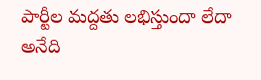పార్టీల మద్దతు లభిస్తుందా లేదా అనేది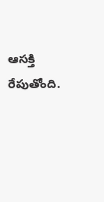ఆసక్తి రేపుతోంది.